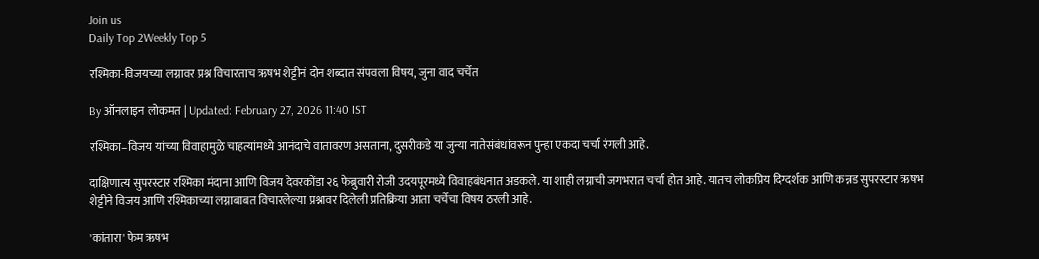Join us
Daily Top 2Weekly Top 5

रश्मिका-विजयच्या लग्नावर प्रश्न विचारताच ऋषभ शेट्टीनं दोन शब्दात संपवला विषय, जुना वाद चर्चेत

By ऑनलाइन लोकमत | Updated: February 27, 2026 11:40 IST

रश्मिका–विजय यांच्या विवाहामुळे चाहत्यांमध्ये आनंदाचे वातावरण असताना, दुसरीकडे या जुन्या नातेसंबंधांवरून पुन्हा एकदा चर्चा रंगली आहे.

दाक्षिणात्य सुपरस्टार रश्मिका मंदाना आणि विजय देवरकोंडा २६ फेब्रुवारी रोजी उदयपूरमध्ये विवाहबंधनात अडकले. या शाही लग्नाची जगभरात चर्चा होत आहे. यातच लोकप्रिय दिग्दर्शक आणि कन्नड सुपरस्टार ऋषभ शेट्टीने विजय आणि रश्मिकाच्या लग्नाबाबत विचारलेल्या प्रश्नावर दिलेली प्रतिक्रिया आता चर्चेचा विषय ठरली आहे.

'कांतारा' फेम ऋषभ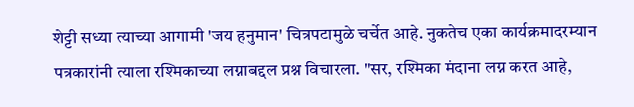शेट्टी सध्या त्याच्या आगामी 'जय हनुमान' चित्रपटामुळे चर्चेत आहे. नुकतेच एका कार्यक्रमादरम्यान पत्रकारांनी त्याला रश्मिकाच्या लग्नाबद्दल प्रश्न विचारला. "सर, रश्मिका मंदाना लग्न करत आहे,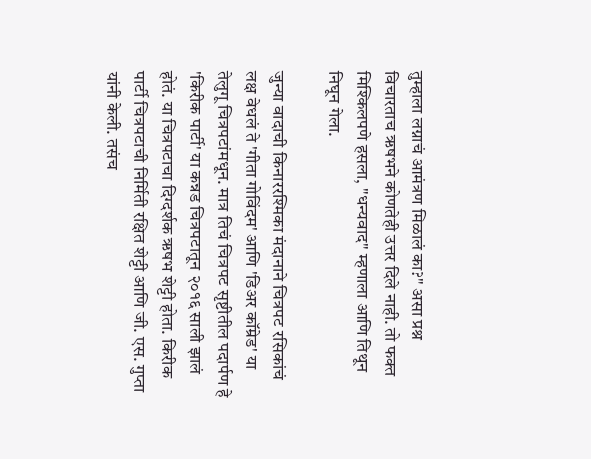तुम्हाला लग्नाचं आमंत्रण मिळालं का?" असा प्रश्न विचारताच ऋषभने कोणतेही उत्तर दिले नाही. तो फक्त मिश्किलपणे हसला, "धन्यवाद" म्हणाला आणि तिथून निघून गेला.

जुन्या वादाची किनाररश्मिका मंदानाने चित्रपट रसिकांचं लक्ष वेधलं ते 'गीता गोविंदम' आणि 'डिअर कॉम्रेड' या तेलुगू चित्रपटांमधून. मात्र तिचं चित्रपट सृष्टीतील पदार्पण हे 'किरीक पार्टी' या कन्नड चित्रपटातून २०१६ साली झालं होतं. या चित्रपटाचा दिग्दर्शक ऋषभ शेट्टी होता. किरीक पार्टी चित्रपटाची निर्मिती रक्षित शेट्टी आणि जी. एस. गुप्ता यांनी केली. तसंच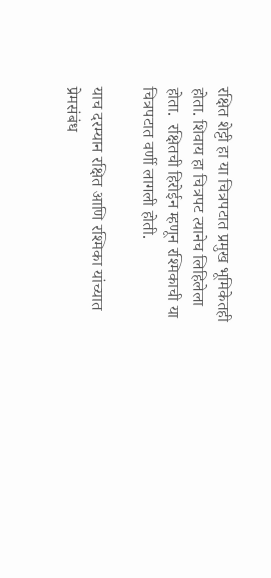रक्षित शेट्टी हा या चित्रपटात प्रमुख भूमिकेतही होता. शिवाय हा चित्रपट त्यानेच लिहिलेला होता.  रक्षितची हिरोईन म्हणून रश्मिकाची या चित्रपटात वर्णी लागली होती.

याच दरम्यान रक्षित आणि रश्मिका यांच्यात प्रेमसंबंध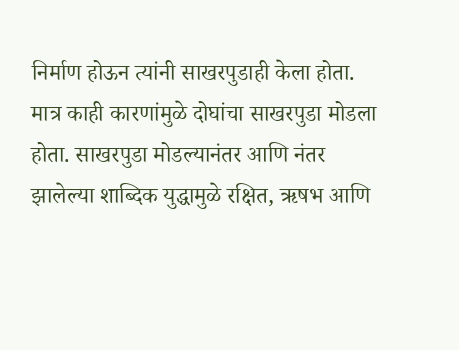निर्माण होऊन त्यांनी साखरपुडाही केला होता. मात्र काही कारणांमुळे दोघांचा साखरपुडा मोडला होता. साखरपुडा मोडल्यानंतर आणि नंतर झालेल्या शाब्दिक युद्धामुळे रक्षित, ऋषभ आणि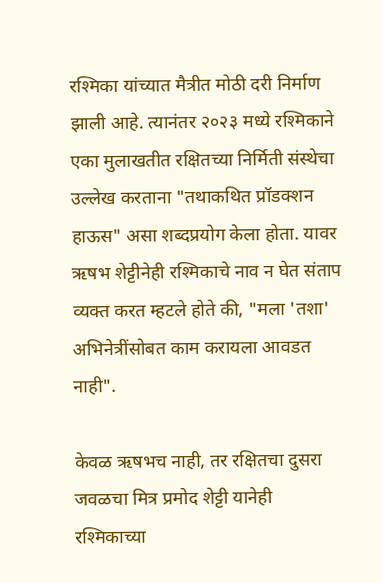रश्मिका यांच्यात मैत्रीत मोठी दरी निर्माण झाली आहे. त्यानंतर २०२३ मध्ये रश्मिकाने एका मुलाखतीत रक्षितच्या निर्मिती संस्थेचा उल्लेख करताना "तथाकथित प्रॉडक्शन हाऊस" असा शब्दप्रयोग केला होता. यावर ऋषभ शेट्टीनेही रश्मिकाचे नाव न घेत संताप व्यक्त करत म्हटले होते की, "मला 'तशा' अभिनेत्रींसोबत काम करायला आवडत नाही".

केवळ ऋषभच नाही, तर रक्षितचा दुसरा जवळचा मित्र प्रमोद शेट्टी यानेही रश्मिकाच्या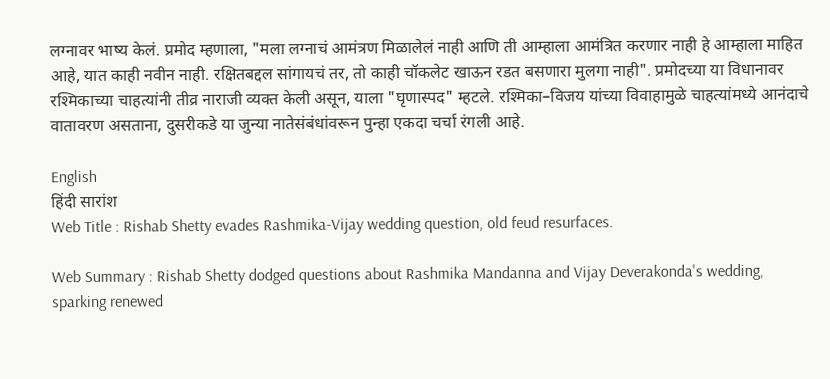लग्नावर भाष्य केलं. प्रमोद म्हणाला, "मला लग्नाचं आमंत्रण मिळालेलं नाही आणि ती आम्हाला आमंत्रित करणार नाही हे आम्हाला माहित आहे, यात काही नवीन नाही. रक्षितबद्दल सांगायचं तर, तो काही चॉकलेट खाऊन रडत बसणारा मुलगा नाही". प्रमोदच्या या विधानावर रश्मिकाच्या चाहत्यांनी तीव्र नाराजी व्यक्त केली असून, याला "घृणास्पद" म्हटले. रश्मिका–विजय यांच्या विवाहामुळे चाहत्यांमध्ये आनंदाचे वातावरण असताना, दुसरीकडे या जुन्या नातेसंबंधांवरून पुन्हा एकदा चर्चा रंगली आहे.

English
हिंदी सारांश
Web Title : Rishab Shetty evades Rashmika-Vijay wedding question, old feud resurfaces.

Web Summary : Rishab Shetty dodged questions about Rashmika Mandanna and Vijay Deverakonda's wedding, sparking renewed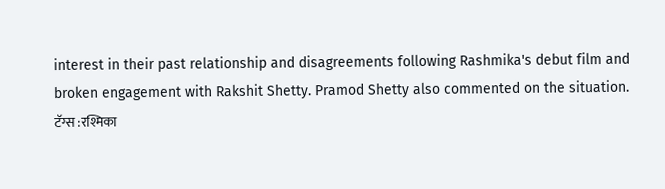interest in their past relationship and disagreements following Rashmika's debut film and broken engagement with Rakshit Shetty. Pramod Shetty also commented on the situation.
टॅग्स :रश्मिका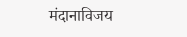मंदानाविजय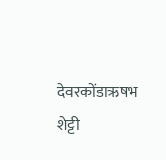देवरकोंडाऋषभ शेट्टी